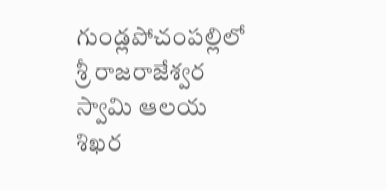గుండ్లపోచంపల్లిలో శ్రీ రాజరాజేశ్వర స్వామి ఆలయ శిఖర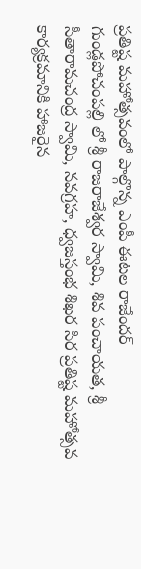ప్రతిష్ట మహోత్సవంలో పాల్గొన్న ఎంపీ ఈటల రాజేందర్
గుండ్లపోచంపల్లి లో శ్రీ రాజరాజేశ్వర స్వామి, శివ పంచాయత, శ్రీ సీతారామచంద్ర స్వామి, నవగ్రహ, ధ్వజస్తంభ శిఖర సిర ప్రతిష్ట మహోత్సవ కార్యక్రమానికి హాజరైన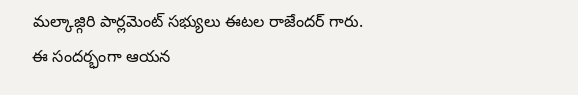మల్కాజ్గిరి పార్లమెంట్ సభ్యులు ఈటల రాజేందర్ గారు.
ఈ సందర్భంగా ఆయన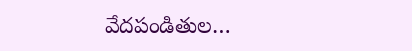వేదపండితుల…